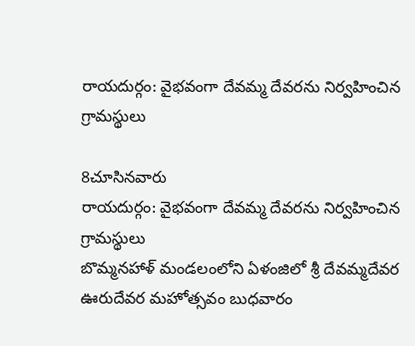రాయదుర్గం: వైభవంగా దేవమ్మ దేవరను నిర్వహించిన గ్రామస్థులు

8చూసినవారు
రాయదుర్గం: వైభవంగా దేవమ్మ దేవరను నిర్వహించిన గ్రామస్థులు
బొమ్మనహాళ్ మండలంలోని ఏళంజిలో శ్రీ దేవమ్మదేవర ఊరుదేవర మహోత్సవం బుధవారం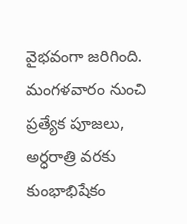వైభవంగా జరిగింది. మంగళవారం నుంచి ప్రత్యేక పూజలు, అర్ధరాత్రి వరకు కుంభాభిషేకం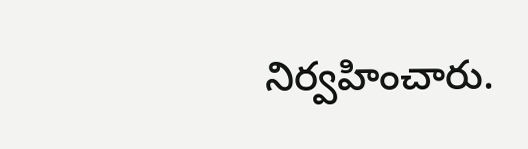నిర్వహించారు.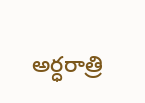అర్ధరాత్రి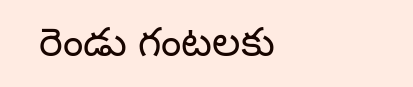రెండు గంటలకు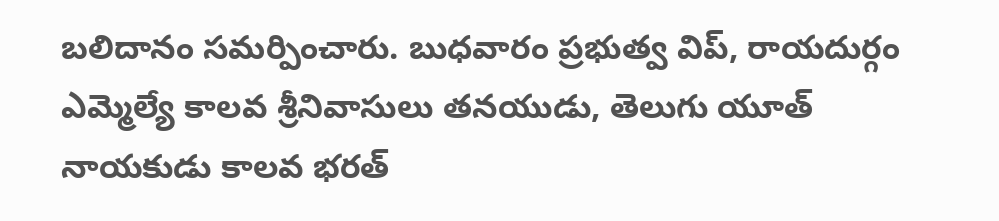బలిదానం సమర్పించారు. బుధవారం ప్రభుత్వ విప్, రాయదుర్గం ఎమ్మెల్యే కాలవ శ్రీనివాసులు తనయుడు, తెలుగు యూత్ నాయకుడు కాలవ భరత్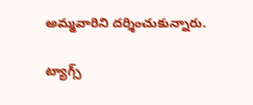అమ్మవారిని దర్శించుకున్నారు.

ట్యాగ్స్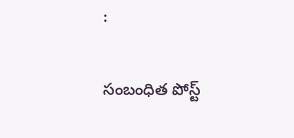:

సంబంధిత పోస్ట్